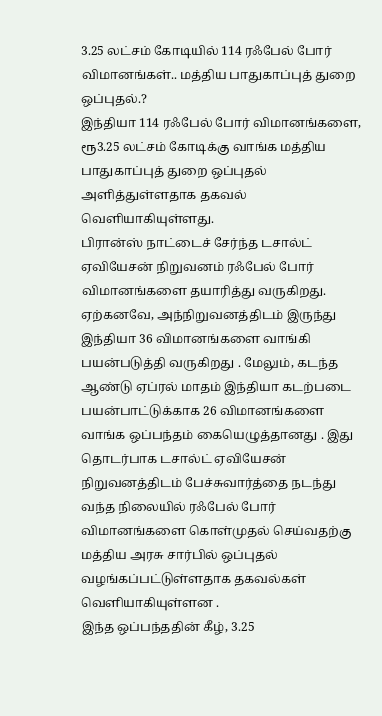3.25 லட்சம் கோடியில் 114 ரஃபேல் போர் விமானங்கள்.. மத்திய பாதுகாப்புத் துறை ஒப்புதல்.?
இந்தியா 114 ரஃபேல் போர் விமானங்களை, ரூ3.25 லட்சம் கோடிக்கு வாங்க மத்திய பாதுகாப்புத் துறை ஒப்புதல் அளித்துள்ளதாக தகவல் வெளியாகியுள்ளது.
பிரான்ஸ் நாட்டைச் சேர்ந்த டசால்ட் ஏவியேசன் நிறுவனம் ரஃபேல் போர் விமானங்களை தயாரித்து வருகிறது. ஏற்கனவே, அந்நிறுவனத்திடம் இருந்து இந்தியா 36 விமானங்களை வாங்கி பயன்படுத்தி வருகிறது . மேலும், கடந்த ஆண்டு ஏப்ரல் மாதம் இந்தியா கடற்படை பயன்பாட்டுக்காக 26 விமானங்களை வாங்க ஒப்பந்தம் கையெழுத்தானது . இது தொடர்பாக டசால்ட் ஏவியேசன் நிறுவனத்திடம் பேச்சுவார்த்தை நடந்து வந்த நிலையில் ரஃபேல் போர் விமானங்களை கொள்முதல் செய்வதற்கு மத்திய அரசு சார்பில் ஒப்புதல் வழங்கப்பட்டுள்ளதாக தகவல்கள் வெளியாகியுள்ளன .
இந்த ஒப்பந்ததின் கீழ், 3.25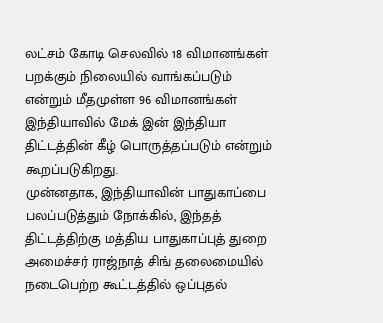லட்சம் கோடி செலவில் 18 விமானங்கள் பறக்கும் நிலையில் வாங்கப்படும் என்றும் மீதமுள்ள 96 விமானங்கள் இந்தியாவில் மேக் இன் இந்தியா திட்டத்தின் கீழ் பொருத்தப்படும் என்றும் கூறப்படுகிறது.
முன்னதாக, இந்தியாவின் பாதுகாப்பை பலப்படுத்தும் நோக்கில், இந்தத் திட்டத்திற்கு மத்திய பாதுகாப்புத் துறை அமைச்சர் ராஜ்நாத் சிங் தலைமையில் நடைபெற்ற கூட்டத்தில் ஒப்புதல்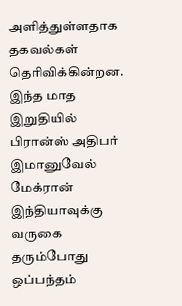அளித்துள்ளதாக தகவல்கள் தெரிவிக்கின்றன. இந்த மாத இறுதியில் பிரான்ஸ் அதிபர் இமானுவேல் மேக்ரான் இந்தியாவுக்கு வருகை தரும்போது ஒப்பந்தம்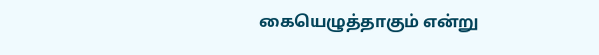கையெழுத்தாகும் என்று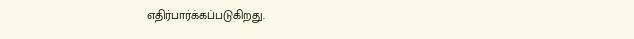எதிர்பார்க்கப்படுகிறது.